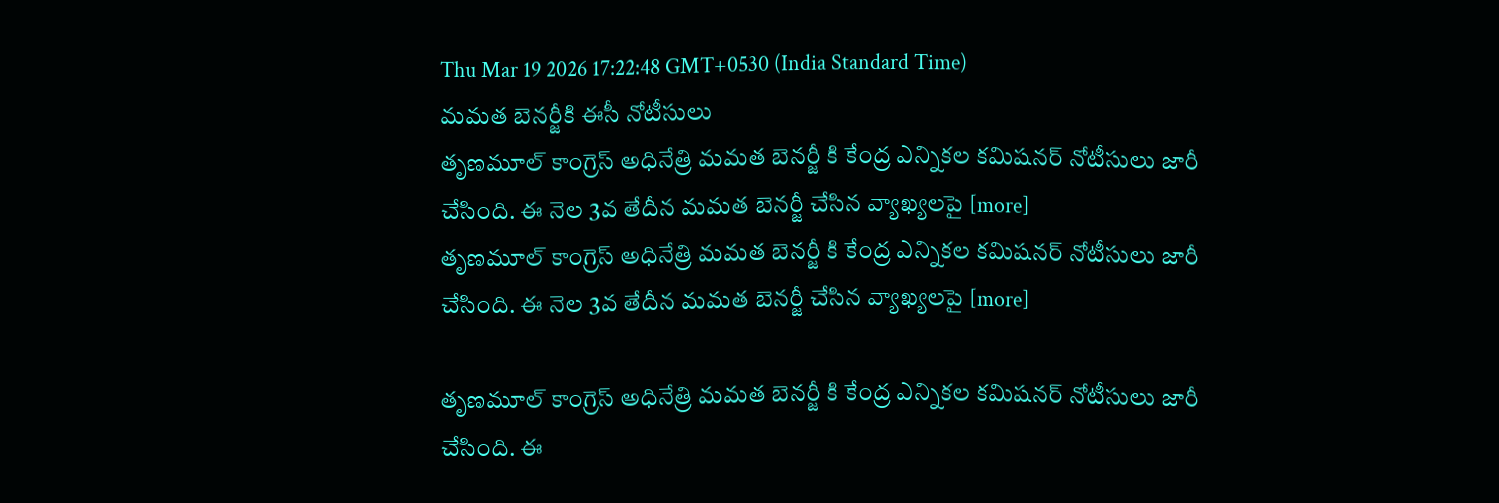Thu Mar 19 2026 17:22:48 GMT+0530 (India Standard Time)
మమత బెనర్జీకి ఈసీ నోటీసులు
తృణమూల్ కాంగ్రెస్ అధినేత్రి మమత బెనర్జీ కి కేంద్ర ఎన్నికల కమిషనర్ నోటీసులు జారీ చేసింది. ఈ నెల 3వ తేదీన మమత బెనర్జీ చేసిన వ్యాఖ్యలపై [more]
తృణమూల్ కాంగ్రెస్ అధినేత్రి మమత బెనర్జీ కి కేంద్ర ఎన్నికల కమిషనర్ నోటీసులు జారీ చేసింది. ఈ నెల 3వ తేదీన మమత బెనర్జీ చేసిన వ్యాఖ్యలపై [more]

తృణమూల్ కాంగ్రెస్ అధినేత్రి మమత బెనర్జీ కి కేంద్ర ఎన్నికల కమిషనర్ నోటీసులు జారీ చేసింది. ఈ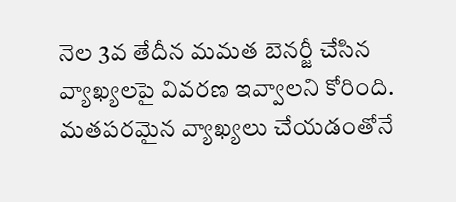నెల 3వ తేదీన మమత బెనర్జీ చేసిన వ్యాఖ్యలపై వివరణ ఇవ్వాలని కోరింది. మతపరమైన వ్యాఖ్యలు చేయడంతోనే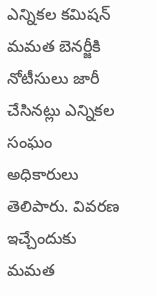ఎన్నికల కమిషన్ మమత బెనర్జీకి నోటీసులు జారీ చేసినట్లు ఎన్నికల సంఘం అధికారులు తెలిపారు. వివరణ ఇచ్చేందుకు మమత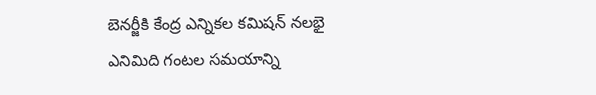బెనర్జీకి కేంద్ర ఎన్నికల కమిషన్ నలభై ఎనిమిది గంటల సమయాన్ని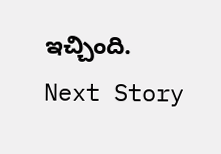ఇచ్చింది.
Next Story